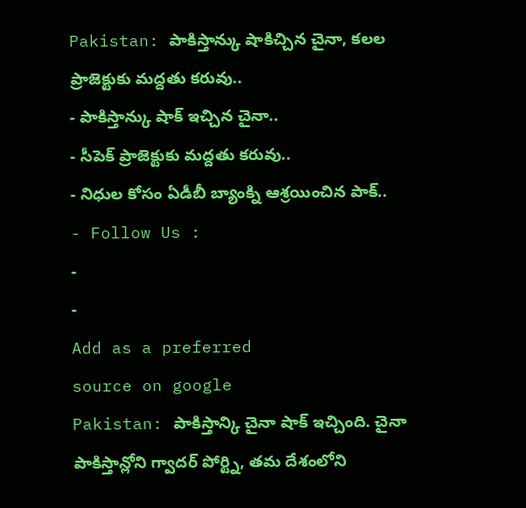Pakistan: పాకిస్తాన్కు షాకిచ్చిన చైనా, కలల ప్రాజెక్టుకు మద్దతు కరువు..
- పాకిస్తాన్కు షాక్ ఇచ్చిన చైనా..
- సీపెక్ ప్రాజెక్టుకు మద్దతు కరువు..
- నిధుల కోసం ఏడీబీ బ్యాంక్ని ఆశ్రయించిన పాక్..
- Follow Us :
-
-
Add as a preferred
source on google
Pakistan: పాకిస్తాన్కి చైనా షాక్ ఇచ్చింది. చైనా పాకిస్తాన్లోని గ్వాదర్ పోర్ట్ని, తమ దేశంలోని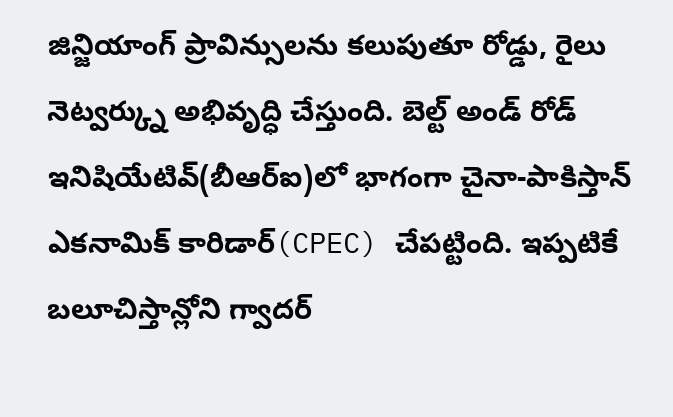జిన్జియాంగ్ ప్రావిన్సులను కలుపుతూ రోడ్డు, రైలు నెట్వర్క్ను అభివృద్ధి చేస్తుంది. బెల్ట్ అండ్ రోడ్ ఇనిషియేటివ్(బీఆర్ఐ)లో భాగంగా చైనా-పాకిస్తాన్ ఎకనామిక్ కారిడార్(CPEC) చేపట్టింది. ఇప్పటికే బలూచిస్తాన్లోని గ్వాదర్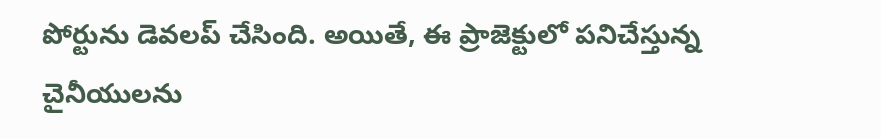పోర్టును డెవలప్ చేసింది. అయితే, ఈ ప్రాజెక్టులో పనిచేస్తున్న చైనీయులను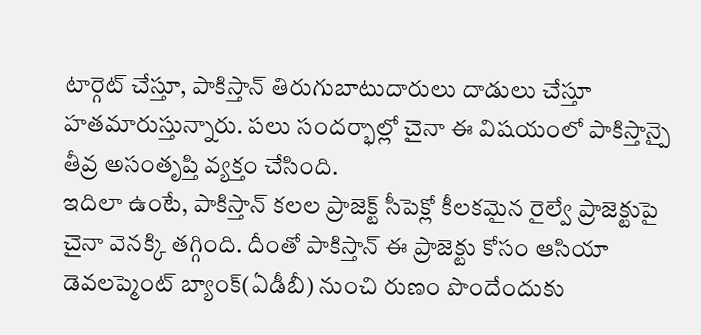టార్గెట్ చేస్తూ, పాకిస్తాన్ తిరుగుబాటుదారులు దాడులు చేస్తూ హతమారుస్తున్నారు. పలు సందర్భాల్లో చైనా ఈ విషయంలో పాకిస్తాన్పై తీవ్ర అసంతృప్తి వ్యక్తం చేసింది.
ఇదిలా ఉంటే, పాకిస్తాన్ కలల ప్రాజెక్ట్ సీపెక్లో కీలకమైన రైల్వే ప్రాజెక్టుపై చైనా వెనక్కి తగ్గింది. దీంతో పాకిస్తాన్ ఈ ప్రాజెక్టు కోసం ఆసియా డెవలప్మెంట్ బ్యాంక్(ఏడీబీ) నుంచి రుణం పొందేందుకు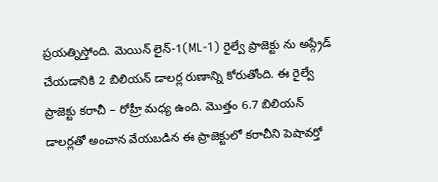ప్రయత్నిస్తోంది. మెయిన్ లైన్-1(ML-1) రైల్వే ప్రాజెక్టు ను అప్గ్రేడ్ చేయడానికి 2 బిలియన్ డాలర్ల రుణాన్ని కోరుతోంది. ఈ రైల్వే ప్రాజెక్టు కరాచీ – రోహ్రీ మధ్య ఉంది. మొత్తం 6.7 బిలియన్ డాలర్లతో అంచాన వేయబడిన ఈ ప్రాజెక్టులో కరాచీని పెషావర్తో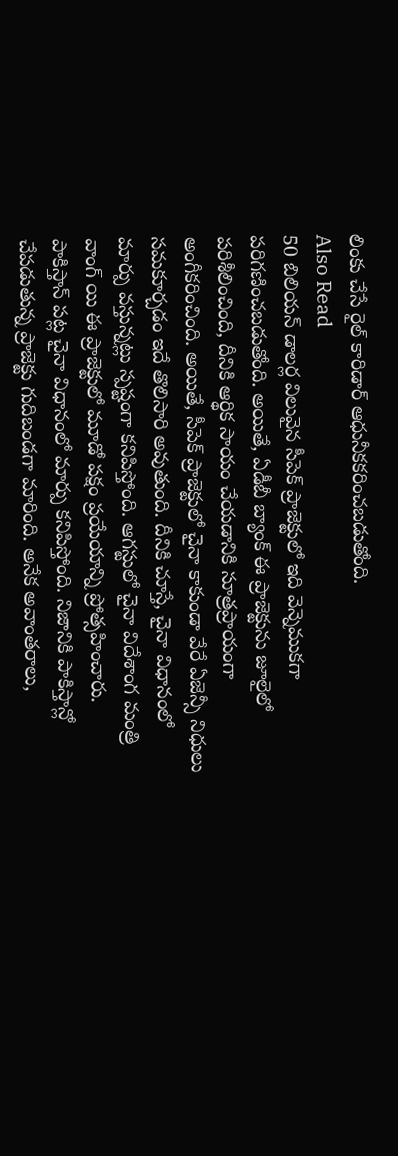లింకు చేసే రైల్ కారిడార్ ఆధునీకకరించబడుతోంది.
Also Read
50 బిలియన్ డాలర్ల విలువైన సీపెక్ ప్రాజెక్టులో ఇది వెన్నెముకగా పరిగణించబడుతోంది. అయితే, ఏడీబీ బ్యాంక్ ఈ ప్రాజెక్టును జూలైలో పరిశీలించింది, దీనికి ఆర్థిక సాయం చేయడానికి సూత్రప్రాయంగా అంగీకరించింది. అయితే, సీపెక్ ప్రాజెక్టులో చైనా కాకుండా వేరే ఏజెన్సీ నిధులు సమకూర్చడం ఇదే తొలిసారి అవుతుంది. దీనికి చూస్తే, చైనా విధానంలో మార్పు వస్తున్నట్లు స్పష్టంగా కనిపిస్తోంది. ఆగస్టులో చైనా విదేశాంగ మంత్రి వాంగ్ యి ఈ ప్రాజెక్టులో మూడో పక్షం ప్రయేయాన్ని ప్రోత్సహించారు.
పాకిస్తాన్ పట్ల చైనా విధానంలో మార్పు కనిపిస్తోంది. నిజానికి పాకిస్తాన్లో చేపడుతున్న ప్రాజెక్టు గుదిబండగా మారింది. అనేక అవాంతరాలు,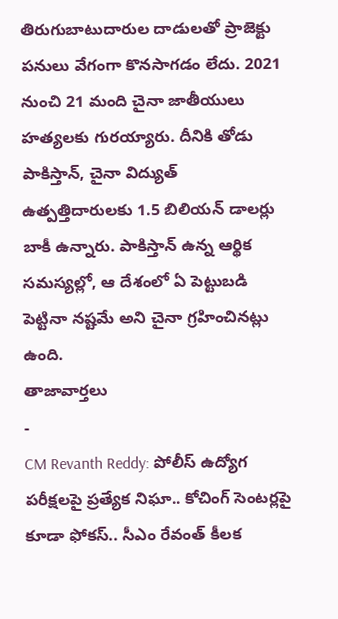తిరుగుబాటుదారుల దాడులతో ప్రాజెక్టు పనులు వేగంగా కొనసాగడం లేదు. 2021 నుంచి 21 మంది చైనా జాతీయులు హత్యలకు గురయ్యారు. దీనికి తోడు పాకిస్తాన్, చైనా విద్యుత్ ఉత్పత్తిదారులకు 1.5 బిలియన్ డాలర్లు బాకీ ఉన్నారు. పాకిస్తాన్ ఉన్న ఆర్థిక సమస్యల్లో, ఆ దేశంలో ఏ పెట్టుబడి పెట్టినా నష్టమే అని చైనా గ్రహించినట్లు ఉంది.
తాజావార్తలు
-
CM Revanth Reddy: పోలీస్ ఉద్యోగ పరీక్షలపై ప్రత్యేక నిఘా.. కోచింగ్ సెంటర్లపై కూడా ఫోకస్.. సీఎం రేవంత్ కీలక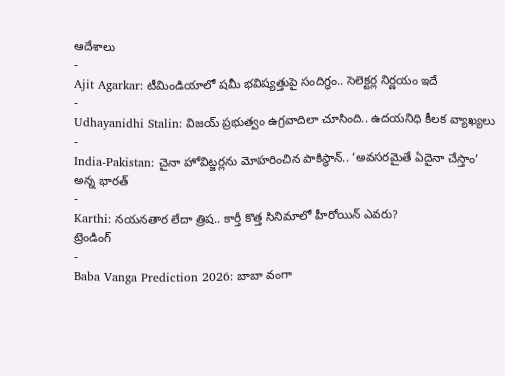ఆదేశాలు
-
Ajit Agarkar: టీమిండియాలో షమీ భవిష్యత్తుపై సందిగ్ధం.. సెలెక్టర్ల నిర్ణయం ఇదే
-
Udhayanidhi Stalin: విజయ్ ప్రభుత్వం ఉగ్రవాదిలా చూసింది.. ఉదయనిధి కీలక వ్యాఖ్యలు
-
India-Pakistan: చైనా హోవిట్జర్లను మోహరించిన పాకిస్థాన్.. ‘అవసరమైతే ఏదైనా చేస్తాం’ అన్న భారత్
-
Karthi: నయనతార లేదా త్రిష.. కార్తీ కొత్త సినిమాలో హీరోయిన్ ఎవరు?
ట్రెండింగ్
-
Baba Vanga Prediction 2026: బాబా వంగా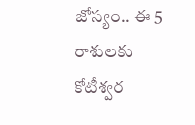జోస్యం.. ఈ 5 రాశులకు కోటీశ్వర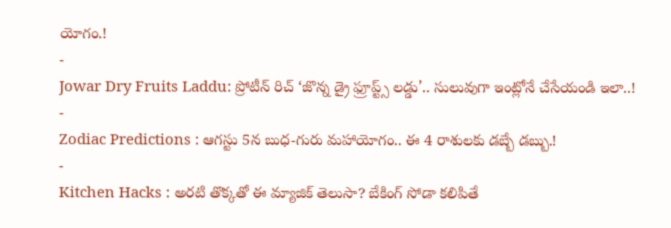యోగం.!
-
Jowar Dry Fruits Laddu: ప్రోటీన్ రిచ్ ‘జొన్న డ్రై ఫ్రూప్ట్స్ లడ్డు’.. సులువుగా ఇంట్లోనే చేసేయండి ఇలా..!
-
Zodiac Predictions : ఆగస్టు 5న బుధ-గురు మహాయోగం.. ఈ 4 రాశులకు డబ్బే డబ్బు.!
-
Kitchen Hacks : అరటి తొక్కతో ఈ మ్యాజిక్ తెలుసా? బేకింగ్ సోడా కలిపితే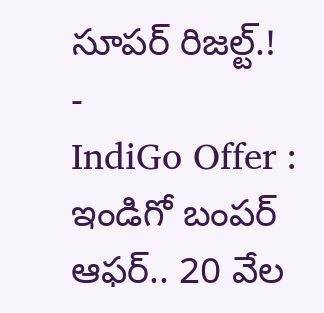సూపర్ రిజల్ట్.!
-
IndiGo Offer : ఇండిగో బంపర్ ఆఫర్.. 20 వేల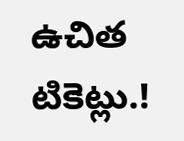ఉచిత టికెట్లు.!